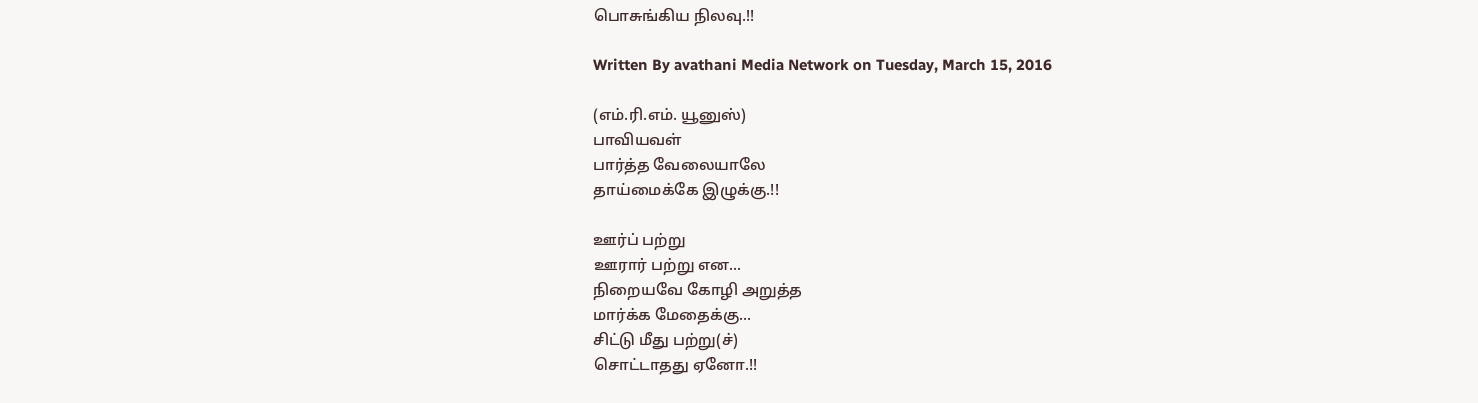பொசுங்கிய நிலவு.!!

Written By avathani Media Network on Tuesday, March 15, 2016

(எம்.ரி.எம். யூனுஸ்)
பாவியவள்
பார்த்த வேலையாலே
தாய்மைக்கே இழுக்கு.!!

ஊர்ப் பற்று
ஊரார் பற்று என...
நிறையவே கோழி அறுத்த
மார்க்க மேதைக்கு...
சிட்டு மீது பற்று(ச்)
சொட்டாதது ஏனோ.!!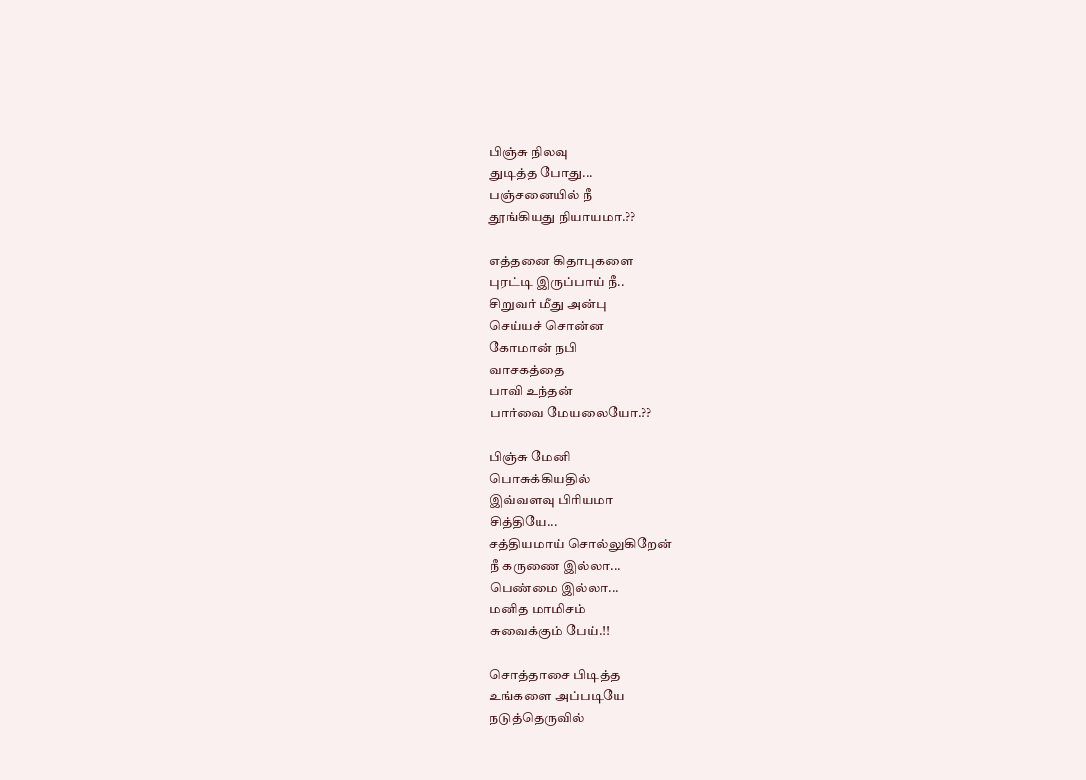பிஞ்சு நிலவு
துடித்த போது...
பஞ்சனையில் நீ
தூங்கியது நியாயமா.??

எத்தனை கிதாபுகளை
புரட்டி இருப்பாய் நீ..
சிறுவர் மீது அன்பு
செய்யச் சொன்ன
கோமான் நபி
வாசகத்தை
பாவி உந்தன்
பார்வை மேயலையோ.??

பிஞ்சு மேனி
பொசுக்கியதில்
இவ்வளவு பிரியமா
சித்தியே...
சத்தியமாய் சொல்லுகிறேன்
நீ கருணை இல்லா...
பெண்மை இல்லா...
மனித மாமிசம்
சுவைக்கும் பேய்.!!

சொத்தாசை பிடித்த
உங்களை அப்படியே
நடுத்தெருவில்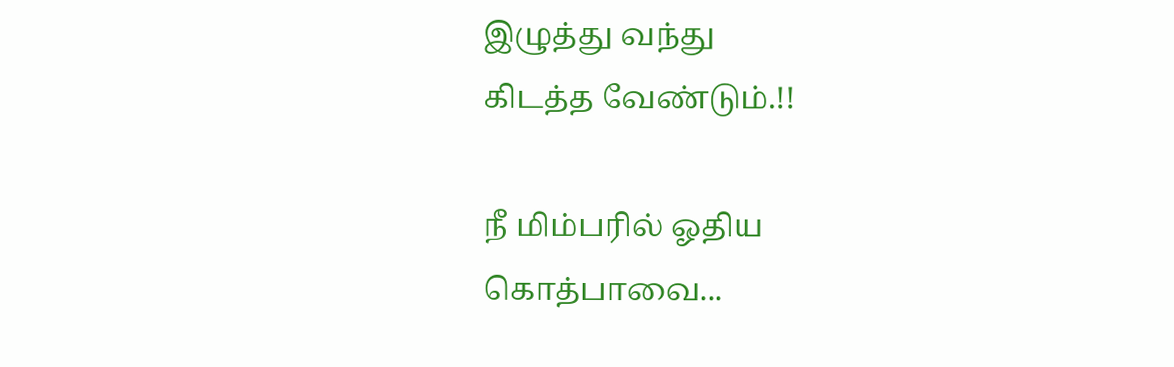இழுத்து வந்து
கிடத்த வேண்டும்.!!

நீ மிம்பரில் ஓதிய
கொத்பாவை...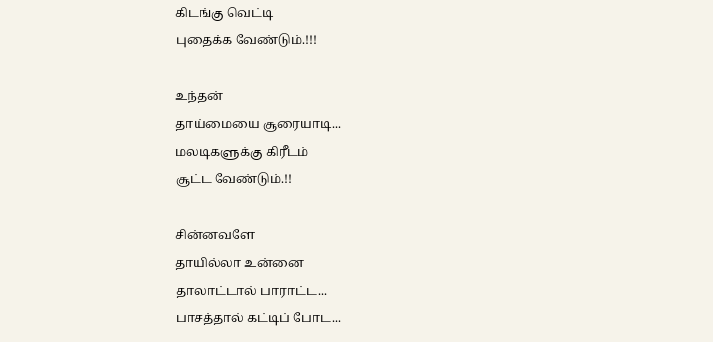கிடங்கு வெட்டி
புதைக்க வேண்டும்.!!!

உந்தன்
தாய்மையை சூரையாடி...
மலடிகளுக்கு கிரீடம்
சூட்ட வேண்டும்.!!

சின்னவளே
தாயில்லா உன்னை
தாலாட்டால் பாராட்ட...
பாசத்தால் கட்டிப் போட...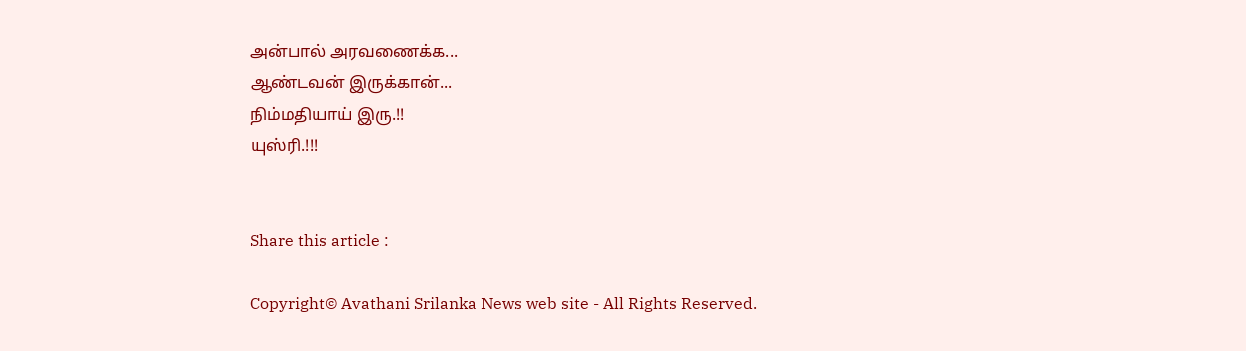அன்பால் அரவணைக்க...
ஆண்டவன் இருக்கான்...
நிம்மதியாய் இரு.!!
யுஸ்ரி.!!!


Share this article :

Copyright© Avathani Srilanka News web site - All Rights Reserved.